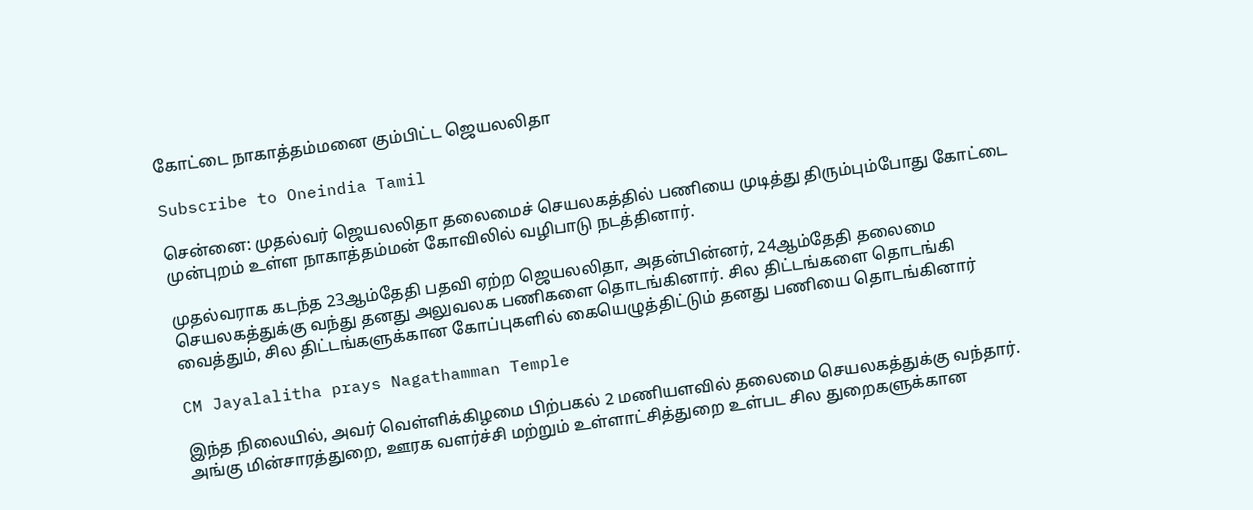கோட்டை நாகாத்தம்மனை கும்பிட்ட ஜெயலலிதா

Subscribe to Oneindia Tamil

சென்னை: முதல்வர் ஜெயலலிதா தலைமைச் செயலகத்தில் பணியை முடித்து திரும்பும்போது கோட்டை முன்புறம் உள்ள நாகாத்தம்மன் கோவிலில் வழிபாடு நடத்தினார்.

முதல்வராக கடந்த 23ஆம்தேதி பதவி ஏற்ற ஜெயலலிதா, அதன்பின்னர், 24ஆம்தேதி தலைமை செயலகத்துக்கு வந்து தனது அலுவலக பணிகளை தொடங்கினார். சில திட்டங்களை தொடங்கி வைத்தும், சில திட்டங்களுக்கான கோப்புகளில் கையெழுத்திட்டும் தனது பணியை தொடங்கினார்

CM Jayalalitha prays Nagathamman Temple

இந்த நிலையில், அவர் வெள்ளிக்கிழமை பிற்பகல் 2 மணியளவில் தலைமை செயலகத்துக்கு வந்தார். அங்கு மின்சாரத்துறை, ஊரக வளர்ச்சி மற்றும் உள்ளாட்சித்துறை உள்பட சில துறைகளுக்கான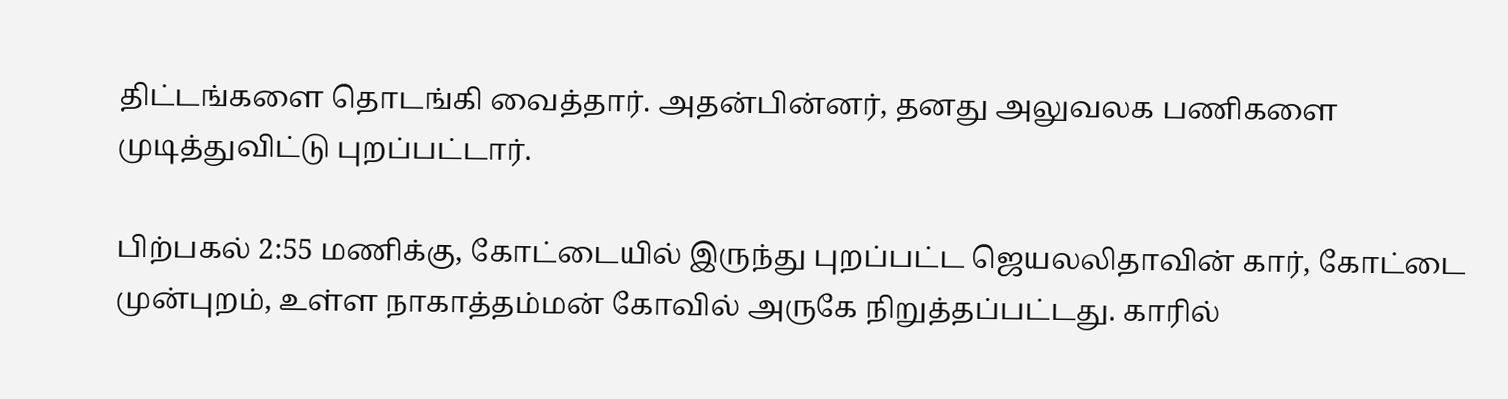திட்டங்களை தொடங்கி வைத்தார். அதன்பின்னர், தனது அலுவலக பணிகளை முடித்துவிட்டு புறப்பட்டார்.

பிற்பகல் 2:55 மணிக்கு, கோட்டையில் இருந்து புறப்பட்ட ஜெயலலிதாவின் கார், கோட்டை முன்புறம், உள்ள நாகாத்தம்மன் கோவில் அருகே நிறுத்தப்பட்டது. காரில்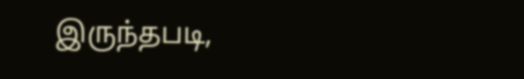இருந்தபடி,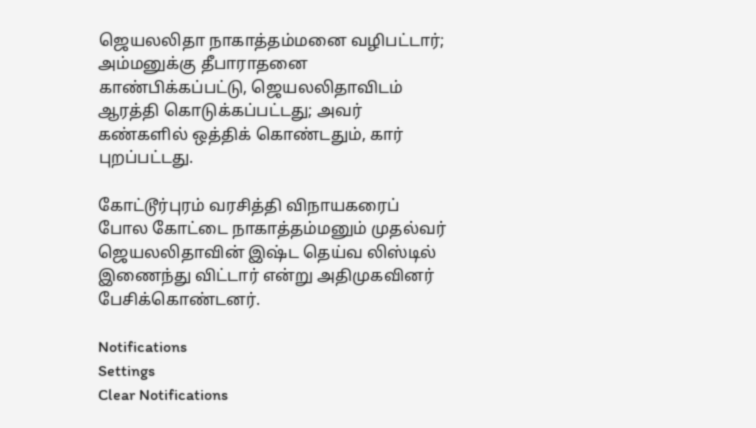ஜெயலலிதா நாகாத்தம்மனை வழிபட்டார்; அம்மனுக்கு தீபாராதனை காண்பிக்கப்பட்டு, ஜெயலலிதாவிடம் ஆரத்தி கொடுக்கப்பட்டது; அவர் கண்களில் ஒத்திக் கொண்டதும், கார் புறப்பட்டது.

கோட்டூர்புரம் வரசித்தி விநாயகரைப் போல கோட்டை நாகாத்தம்மனும் முதல்வர் ஜெயலலிதாவின் இஷ்ட தெய்வ லிஸ்டில் இணைந்து விட்டார் என்று அதிமுகவினர் பேசிக்கொண்டனர்.

Notifications
Settings
Clear Notifications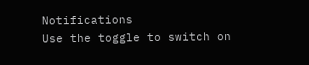Notifications
Use the toggle to switch on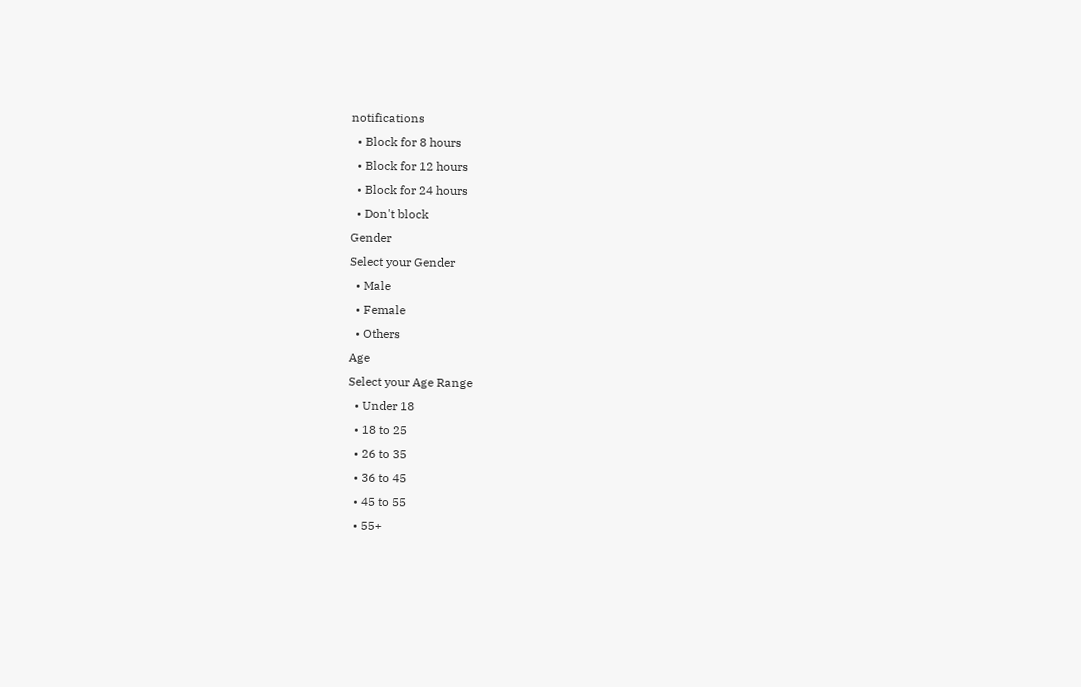notifications
  • Block for 8 hours
  • Block for 12 hours
  • Block for 24 hours
  • Don't block
Gender
Select your Gender
  • Male
  • Female
  • Others
Age
Select your Age Range
  • Under 18
  • 18 to 25
  • 26 to 35
  • 36 to 45
  • 45 to 55
  • 55+